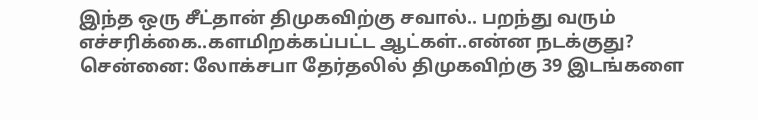இந்த ஒரு சீட்தான் திமுகவிற்கு சவால்.. பறந்து வரும் எச்சரிக்கை..களமிறக்கப்பட்ட ஆட்கள்..என்ன நடக்குது?
சென்னை: லோக்சபா தேர்தலில் திமுகவிற்கு 39 இடங்களை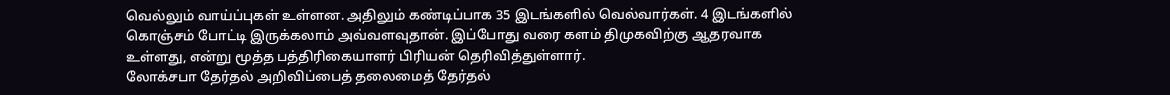வெல்லும் வாய்ப்புகள் உள்ளன. அதிலும் கண்டிப்பாக 35 இடங்களில் வெல்வார்கள். 4 இடங்களில் கொஞ்சம் போட்டி இருக்கலாம் அவ்வளவுதான். இப்போது வரை களம் திமுகவிற்கு ஆதரவாக உள்ளது, என்று மூத்த பத்திரிகையாளர் பிரியன் தெரிவித்துள்ளார்.
லோக்சபா தேர்தல் அறிவிப்பைத் தலைமைத் தேர்தல்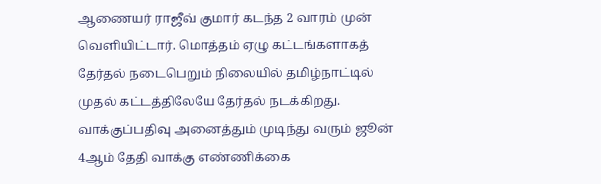ஆணையர் ராஜீவ் குமார் கடந்த 2 வாரம் முன் வெளியிட்டார். மொத்தம் ஏழு கட்டங்களாகத் தேர்தல் நடைபெறும் நிலையில் தமிழ்நாட்டில் முதல் கட்டத்திலேயே தேர்தல் நடக்கிறது. வாக்குப்பதிவு அனைத்தும் முடிந்து வரும் ஜூன் 4ஆம் தேதி வாக்கு எண்ணிக்கை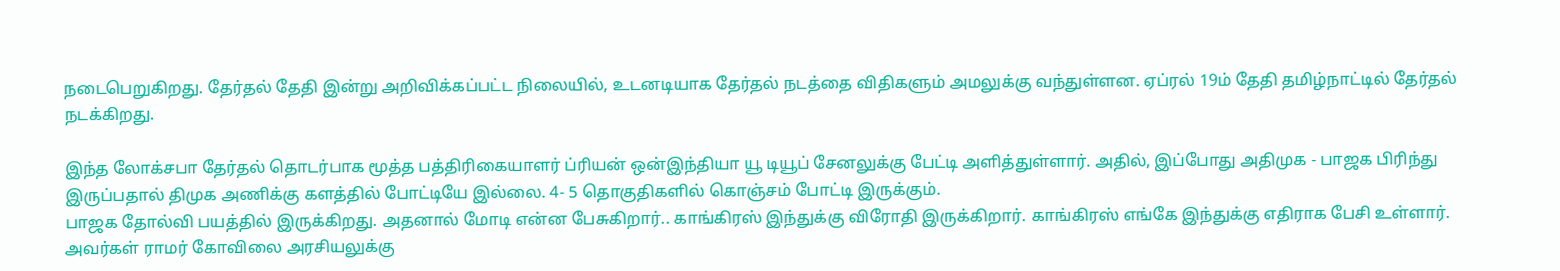நடைபெறுகிறது. தேர்தல் தேதி இன்று அறிவிக்கப்பட்ட நிலையில், உடனடியாக தேர்தல் நடத்தை விதிகளும் அமலுக்கு வந்துள்ளன. ஏப்ரல் 19ம் தேதி தமிழ்நாட்டில் தேர்தல் நடக்கிறது.

இந்த லோக்சபா தேர்தல் தொடர்பாக மூத்த பத்திரிகையாளர் ப்ரியன் ஒன்இந்தியா யூ டியூப் சேனலுக்கு பேட்டி அளித்துள்ளார். அதில், இப்போது அதிமுக - பாஜக பிரிந்து இருப்பதால் திமுக அணிக்கு களத்தில் போட்டியே இல்லை. 4- 5 தொகுதிகளில் கொஞ்சம் போட்டி இருக்கும்.
பாஜக தோல்வி பயத்தில் இருக்கிறது. அதனால் மோடி என்ன பேசுகிறார்.. காங்கிரஸ் இந்துக்கு விரோதி இருக்கிறார். காங்கிரஸ் எங்கே இந்துக்கு எதிராக பேசி உள்ளார். அவர்கள் ராமர் கோவிலை அரசியலுக்கு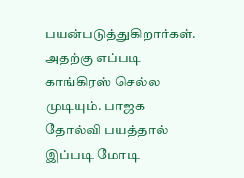பயன்படுத்துகிறார்கள். அதற்கு எப்படி காங்கிரஸ் செல்ல முடியும். பாஜக தோல்வி பயத்தால் இப்படி மோடி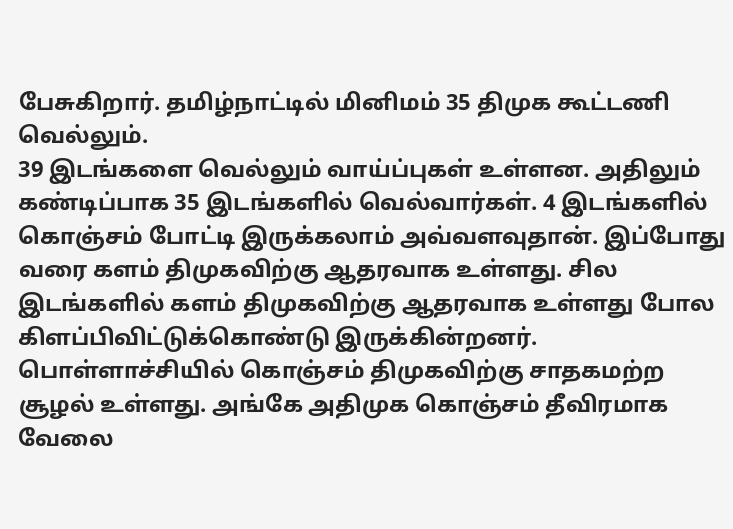பேசுகிறார். தமிழ்நாட்டில் மினிமம் 35 திமுக கூட்டணி வெல்லும்.
39 இடங்களை வெல்லும் வாய்ப்புகள் உள்ளன. அதிலும் கண்டிப்பாக 35 இடங்களில் வெல்வார்கள். 4 இடங்களில் கொஞ்சம் போட்டி இருக்கலாம் அவ்வளவுதான். இப்போது வரை களம் திமுகவிற்கு ஆதரவாக உள்ளது. சில இடங்களில் களம் திமுகவிற்கு ஆதரவாக உள்ளது போல கிளப்பிவிட்டுக்கொண்டு இருக்கின்றனர்.
பொள்ளாச்சியில் கொஞ்சம் திமுகவிற்கு சாதகமற்ற சூழல் உள்ளது. அங்கே அதிமுக கொஞ்சம் தீவிரமாக வேலை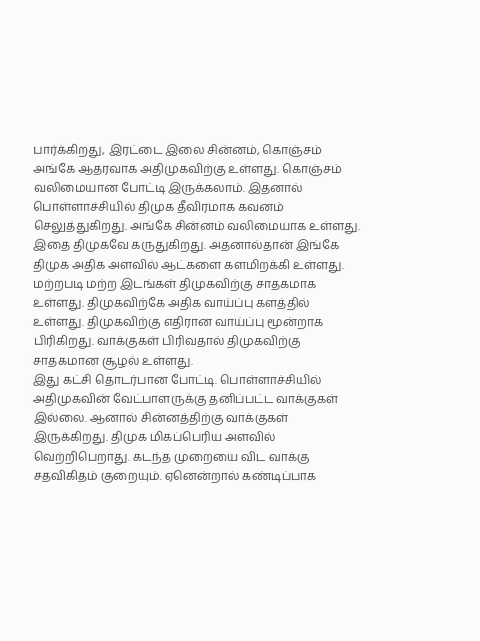பார்க்கிறது, இரட்டை இலை சின்னம், கொஞ்சம் அங்கே ஆதரவாக அதிமுகவிற்கு உள்ளது. கொஞ்சம் வலிமையான போட்டி இருக்கலாம். இதனால் பொள்ளாச்சியில் திமுக தீவிரமாக கவனம் செலுத்துகிறது. அங்கே சின்னம் வலிமையாக உள்ளது.
இதை திமுகவே கருதுகிறது. அதனால்தான் இங்கே திமுக அதிக அளவில் ஆட்களை களமிறக்கி உள்ளது. மற்றபடி மற்ற இடங்கள் திமுகவிற்கு சாதகமாக உள்ளது. திமுகவிற்கே அதிக வாய்ப்பு களத்தில் உள்ளது. திமுகவிற்கு எதிரான வாய்ப்பு மூன்றாக பிரிகிறது. வாக்குகள் பிரிவதால் திமுகவிற்கு சாதகமான சூழல் உள்ளது.
இது கட்சி தொடர்பான போட்டி. பொள்ளாச்சியில் அதிமுகவின் வேட்பாளருக்கு தனிப்பட்ட வாக்குகள் இல்லை. ஆனால் சின்னத்திற்கு வாக்குகள் இருக்கிறது. திமுக மிகப்பெரிய அளவில் வெற்றிபெறாது. கடந்த முறையை விட வாக்கு சதவிகிதம் குறையும். ஏனென்றால் கண்டிப்பாக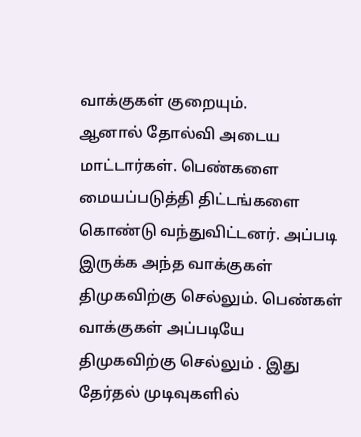வாக்குகள் குறையும்.
ஆனால் தோல்வி அடைய மாட்டார்கள். பெண்களை மையப்படுத்தி திட்டங்களை கொண்டு வந்துவிட்டனர். அப்படி இருக்க அந்த வாக்குகள் திமுகவிற்கு செல்லும். பெண்கள் வாக்குகள் அப்படியே திமுகவிற்கு செல்லும் . இது தேர்தல் முடிவுகளில்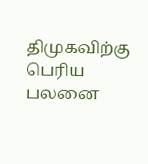திமுகவிற்கு பெரிய பலனை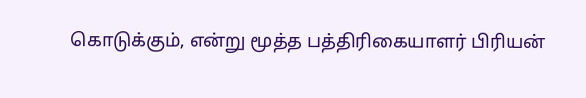கொடுக்கும், என்று மூத்த பத்திரிகையாளர் பிரியன்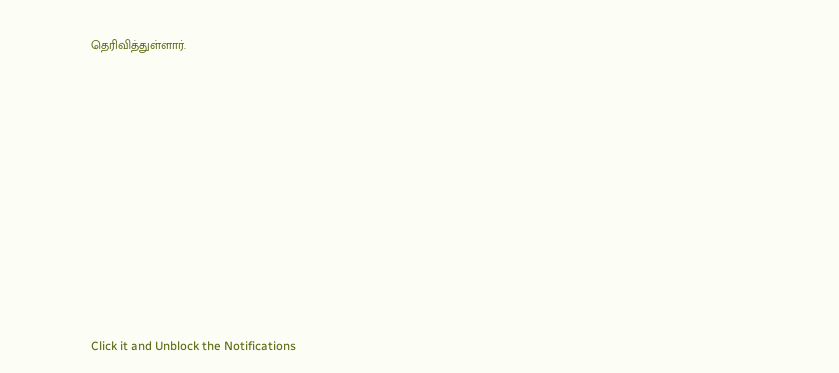தெரிவித்துள்ளார்.












Click it and Unblock the Notifications